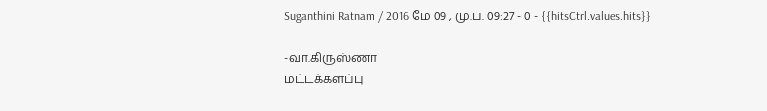Suganthini Ratnam / 2016 மே 09 , மு.ப. 09:27 - 0 - {{hitsCtrl.values.hits}}

-வா.கிருஸ்ணா
மட்டக்களப்பு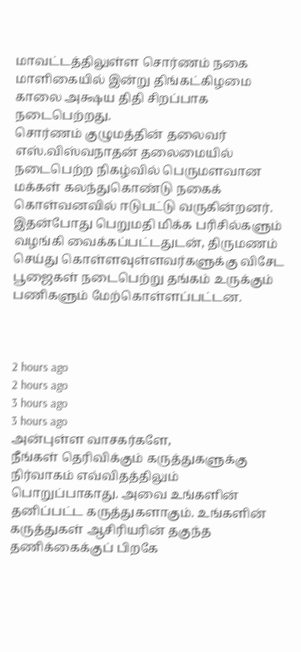மாவட்டத்திலுள்ள சொர்ணம் நகை மாளிகையில் இன்று திங்கட்கிழமை காலை அக்ஷய திதி சிறப்பாக நடைபெற்றது.
சொர்ணம் குழுமத்தின் தலைவர் எஸ்.விஸ்வநாதன் தலைமையில் நடைபெற்ற நிகழ்வில் பெருமளவான மக்கள் கலந்துகொண்டு நகைக் கொள்வனவில் ஈடுபட்டு வருகின்றனர்.
இதன்போது பெறுமதி மிக்க பரிசில்களும் வழங்கி வைக்கப்பட்டதுடன், திருமணம் செய்து கொள்ளவுள்ளவர்களுக்கு விசேட பூஜைகள் நடைபெற்று தங்கம் உருக்கும் பணிகளும் மேற்கொள்ளப்பட்டன.



2 hours ago
2 hours ago
3 hours ago
3 hours ago
அன்புள்ள வாசகர்களே,
நீங்கள் தெரிவிக்கும் கருத்துகளுக்கு நிர்வாகம் எவ்விதத்திலும் பொறுப்பாகாது. அவை உங்களின் தனிப்பட்ட கருத்துகளாகும். உங்களின் கருத்துகள் ஆசிரியரின் தகுந்த தணிக்கைக்குப் பிறகே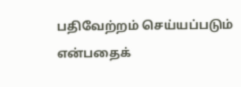பதிவேற்றம் செய்யப்படும் என்பதைக்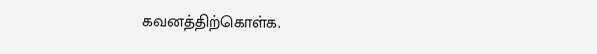கவனத்திற்கொள்க.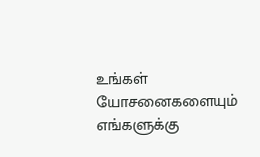உங்கள் யோசனைகளையும் எங்களுக்கு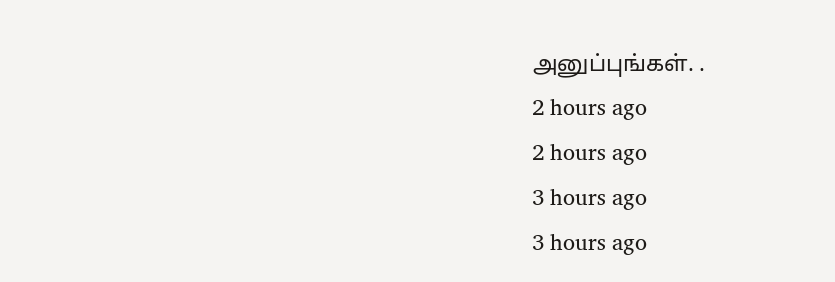அனுப்புங்கள். .
2 hours ago
2 hours ago
3 hours ago
3 hours ago